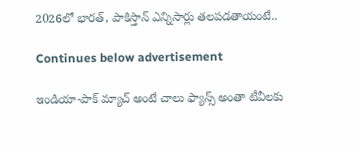2026లో భారత్, పాకిస్తాన్ ఎన్నిసార్లు తలపడతాయంటే..

Continues below advertisement

ఇండియా-పాక్ మ్యాచ్ అంటే చాలు ఫ్యాన్స్ అంతా టీవీలకు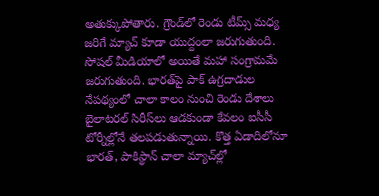అతుక్కుపోతారు. గ్రౌండ్‌లో రెండు టీమ్స్ మధ్య జరిగే మ్యాచ్ కూడా యుద్దంలా జరుగుతుంది. సోషల్ మీడియాలో అయితే మహా సంగ్రామమే జరుగుతుంది. భారత్‌పై పాక్ ఉగ్రదాడుల నేపథ్యంలో చాలా కాలం నుంచి రెండు దేశాలు బైలాటరల్ సిరీస్‌లు ఆడకుండా కేవలం ఐసీసీ టోర్నీల్లోనే తలపడుతున్నాయి. కొత్త ఏడాదిలోనూ భారత్, పాకిస్థాన్ చాలా మ్యాచ్‌ల్లో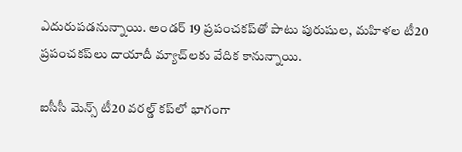ఎదురుపడనున్నాయి. అండర్ 19 ప్రపంచకప్‌తో పాటు పురుషుల, మహిళల టీ20 ప్రపంచకప్‌లు దాయాదీ మ్యాచ్‌లకు వేదిక కానున్నాయి.

ఐసీసీ మెన్స్ టీ20 వరల్డ్ కప్‌లో భాగంగా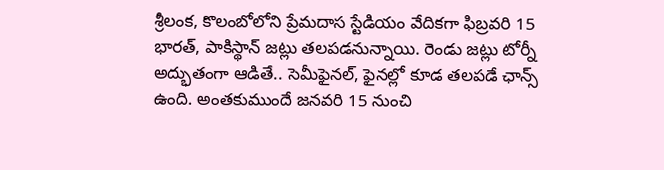శ్రీలంక, కొలంబోలోని ప్రేమదాస స్టేడియం వేదికగా ఫిబ్రవరి 15 భారత్, పాకిస్థాన్ జట్లు తలపడనున్నాయి. రెండు జట్లు టోర్నీ అద్భుతంగా ఆడితే.. సెమీఫైనల్, ఫైనల్లో కూడ తలపడే ఛాన్స్ ఉంది. అంతకుముందే జనవరి 15 నుంచి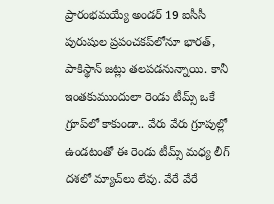ప్రారంభమయ్యే అండర్ 19 ఐసీసీ పురుషుల ప్రపంచకప్‌లోనూ భారత్, పాకిస్థాన్ జట్లు తలపడనున్నాయి. కానీ ఇంతకుముందులా రెండు టీమ్స్ ఒకే గ్రూప్‌లో కాకుండా.. వేరు వేరు గ్రూపుల్లో ఉండటంతో ఈ రెండు టీమ్స్ మధ్య లీగ్ దశలో మ్యాచ్‌లు లేవు. వేరే వేరే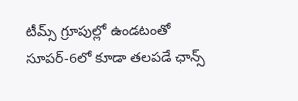టీమ్స్ గ్రూపుల్లో ఉండటంతో సూపర్-6లో కూడా తలపడే ఛాన్స్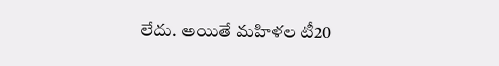లేదు. అయితే మహిళల టీ20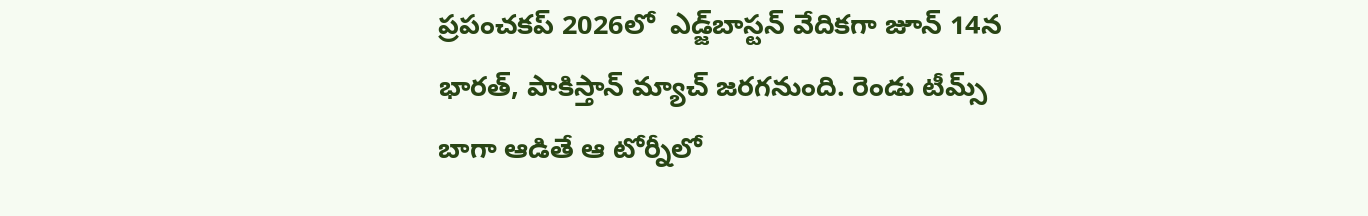ప్రపంచకప్ 2026లో  ఎడ్జ్‌బాస్టన్ వేదికగా జూన్ 14న భారత్, పాకిస్తాన్ మ్యాచ్ జరగనుంది. రెండు టీమ్స్ బాగా ఆడితే ఆ టోర్నీలో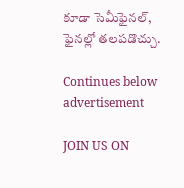కూడా సెమీఫైనల్, ఫైనల్లో తలపడొచ్చు.

Continues below advertisement

JOIN US ON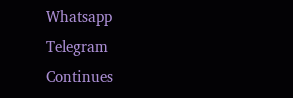Whatsapp
Telegram
Continues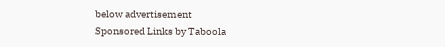below advertisement
Sponsored Links by Taboola